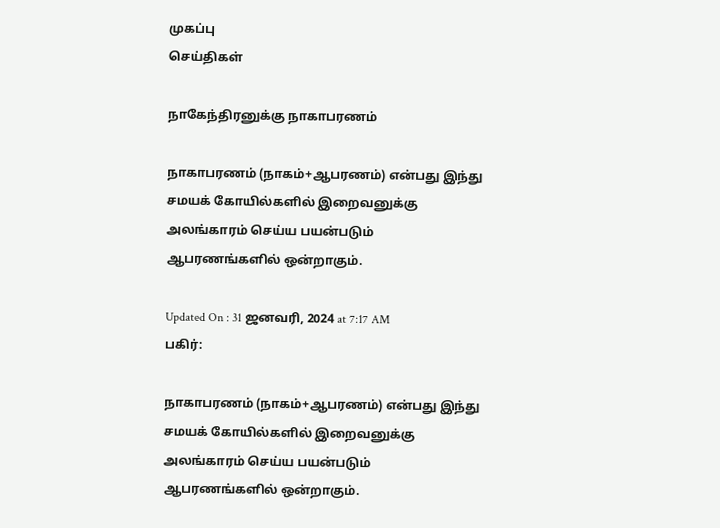முகப்பு
செய்திகள்

நாகேந்திரனுக்கு நாகாபரணம்

நாகாபரணம் (நாகம்+ஆபரணம்) என்பது இந்து சமயக் கோயில்களில் இறைவனுக்கு அலங்காரம் செய்ய பயன்படும் ஆபரணங்களில் ஒன்றாகும்.

Updated On : 31 ஜனவரி, 2024 at 7:17 AM
பகிர்:

நாகாபரணம் (நாகம்+ஆபரணம்) என்பது இந்து சமயக் கோயில்களில் இறைவனுக்கு அலங்காரம் செய்ய பயன்படும் ஆபரணங்களில் ஒன்றாகும்.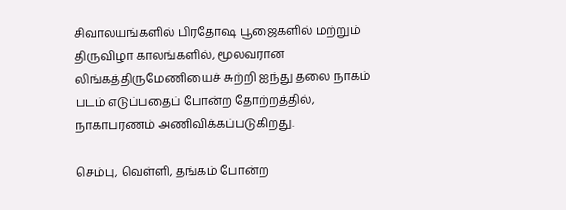சிவாலயங்களில் பிரதோஷ பூஜைகளில் மற்றும் திருவிழா காலங்களில், மூலவரான லிங்கத்திருமேணியைச் சுற்றி ஐந்து தலை நாகம் படம் எடுப்பதைப் போன்ற தோற்றத்தில், நாகாபரணம் அணிவிக்கப்படுகிறது.

செம்பு, வெள்ளி, தங்கம் போன்ற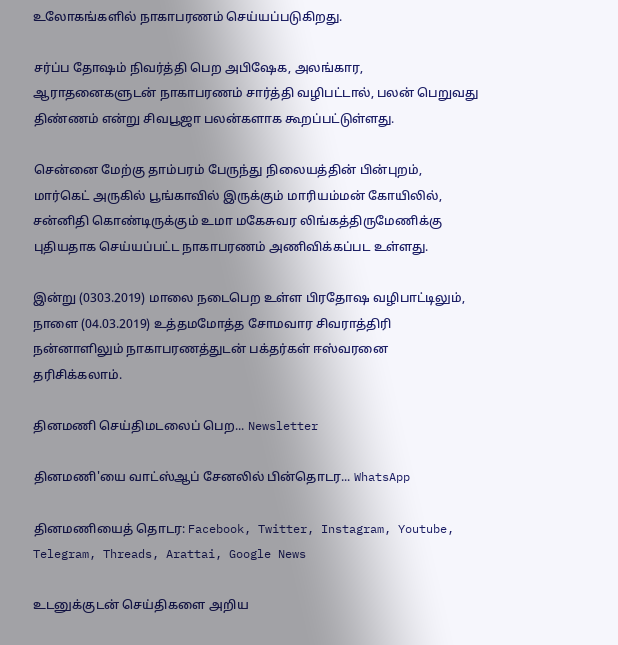உலோகங்களில் நாகாபரணம் செய்யப்படுகிறது.

சர்ப்ப தோஷம் நிவர்த்தி பெற அபிஷேக, அலங்கார, ஆராதனைகளுடன் நாகாபரணம் சார்த்தி வழிபட்டால், பலன் பெறுவது திண்ணம் என்று சிவபூஜா பலன்களாக கூறப்பட்டுள்ளது.

சென்னை மேற்கு தாம்பரம் பேருந்து நிலையத்தின் பின்புறம், மார்கெட் அருகில் பூங்காவில் இருக்கும் மாரியம்மன் கோயிலில், சன்னிதி கொண்டிருக்கும் உமா மகேசுவர லிங்கத்திருமேணிக்கு புதியதாக செய்யப்பட்ட நாகாபரணம் அணிவிக்கப்பட உள்ளது.

இன்று (0303.2019) மாலை நடைபெற உள்ள பிரதோஷ வழிபாட்டிலும், நாளை (04.03.2019) உத்தமமோத்த சோமவார சிவராத்திரி நன்னாளிலும் நாகாபரணத்துடன் பக்தர்கள் ஈஸ்வரனை தரிசிக்கலாம்.

தினமணி செய்திமடலைப் பெற... Newsletter

தினமணி'யை வாட்ஸ்ஆப் சேனலில் பின்தொடர... WhatsApp

தினமணியைத் தொடர: Facebook, Twitter, Instagram, Youtube, Telegram, Threads, Arattai, Google News

உடனுக்குடன் செய்திகளை அறிய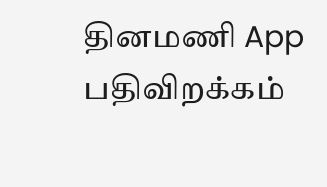தினமணி App பதிவிறக்கம்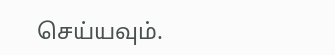செய்யவும்.